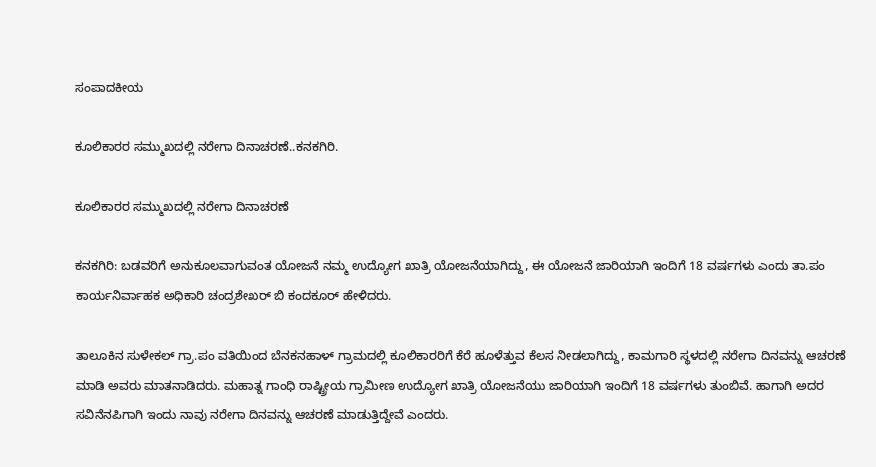ಸಂಪಾದಕೀಯ

ಕೂಲಿಕಾರರ ಸಮ್ಮುಖದಲ್ಲಿ ನರೇಗಾ ದಿನಾಚರಣೆ..ಕನಕಗಿರಿ.

ಕೂಲಿಕಾರರ ಸಮ್ಮುಖದಲ್ಲಿ ನರೇಗಾ ದಿನಾಚರಣೆ

ಕನಕಗಿರಿ: ಬಡವರಿಗೆ ಅನುಕೂಲವಾಗುವಂತ ಯೋಜನೆ ನಮ್ಮ ಉದ್ಯೋಗ ಖಾತ್ರಿ ಯೋಜನೆಯಾಗಿದ್ದು, ಈ ಯೋಜನೆ ಜಾರಿಯಾಗಿ ಇಂದಿಗೆ 18 ವರ್ಷಗಳು ಎಂದು ತಾ.ಪಂ ಕಾರ್ಯನಿರ್ವಾಹಕ ಅಧಿಕಾರಿ ಚಂದ್ರಶೇಖರ್ ಬಿ ಕಂದಕೂರ್ ಹೇಳಿದರು.

ತಾಲೂಕಿನ ಸುಳೇಕಲ್ ಗ್ರಾ.ಪಂ ವತಿಯಿಂದ ಬೆನಕನಹಾಳ್ ಗ್ರಾಮದಲ್ಲಿ ಕೂಲಿಕಾರರಿಗೆ ಕೆರೆ ಹೂಳೆತ್ತುವ ಕೆಲಸ ನೀಡಲಾಗಿದ್ದು, ಕಾಮಗಾರಿ ಸ್ಥಳದಲ್ಲಿ ನರೇಗಾ ದಿನವನ್ನು ಆಚರಣೆ ಮಾಡಿ ಅವರು ಮಾತನಾಡಿದರು. ಮಹಾತ್ನ ಗಾಂಧಿ ರಾಷ್ಟ್ರೀಯ ಗ್ರಾಮೀಣ ಉದ್ಯೋಗ ಖಾತ್ರಿ ಯೋಜನೆಯು ಜಾರಿಯಾಗಿ ಇಂದಿಗೆ 18 ವರ್ಷಗಳು ತುಂಬಿವೆ. ಹಾಗಾಗಿ ಅದರ ಸವಿನೆನಪಿಗಾಗಿ ಇಂದು ನಾವು ನರೇಗಾ ದಿನವನ್ನು ಆಚರಣೆ ಮಾಡುತ್ತಿದ್ದೇವೆ ಎಂದರು.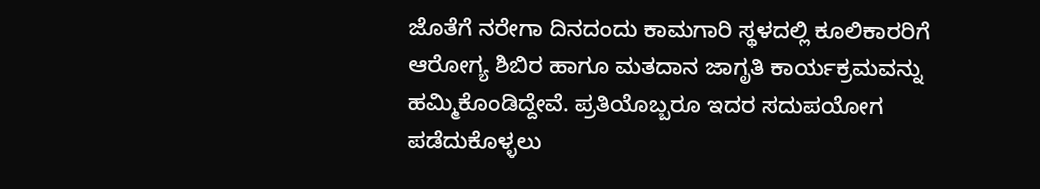ಜೊತೆಗೆ ನರೇಗಾ ದಿನದಂದು ಕಾಮಗಾರಿ ಸ್ಥಳದಲ್ಲಿ ಕೂಲಿಕಾರರಿಗೆ ಆರೋಗ್ಯ ಶಿಬಿರ ಹಾಗೂ ಮತದಾನ ಜಾಗೃತಿ ಕಾರ್ಯಕ್ರಮವನ್ನು ಹಮ್ಮಿಕೊಂಡಿದ್ದೇವೆ. ಪ್ರತಿಯೊಬ್ಬರೂ ಇದರ ಸದುಪಯೋಗ ಪಡೆದುಕೊಳ್ಳಲು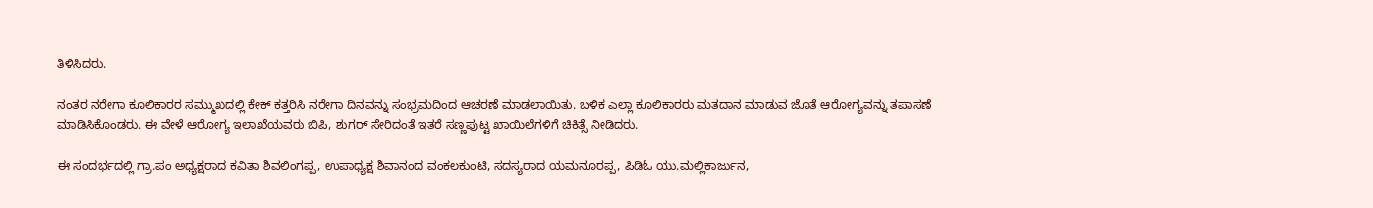ತಿಳಿಸಿದರು.

ನಂತರ ನರೇಗಾ ಕೂಲಿಕಾರರ ಸಮ್ಮುಖದಲ್ಲಿ ಕೇಕ್ ಕತ್ತರಿಸಿ ನರೇಗಾ ದಿನವನ್ನು ಸಂಭ್ರಮದಿಂದ ಆಚರಣೆ ಮಾಡಲಾಯಿತು. ಬಳಿಕ ಎಲ್ಲಾ ಕೂಲಿಕಾರರು ಮತದಾನ ಮಾಡುವ ಜೊತೆ ಆರೋಗ್ಯವನ್ನು ತಪಾಸಣೆ ಮಾಡಿಸಿಕೊಂಡರು. ಈ ವೇಳೆ ಆರೋಗ್ಯ ಇಲಾಖೆಯವರು ಬಿಪಿ, ಶುಗರ್ ಸೇರಿದಂತೆ ಇತರೆ ಸಣ್ಣಪುಟ್ಟ ಖಾಯಿಲೆಗಳಿಗೆ ಚಿಕಿತ್ಸೆ ನೀಡಿದರು.

ಈ ಸಂದರ್ಭದಲ್ಲಿ ಗ್ರಾ.ಪಂ ಅಧ್ಯಕ್ಷರಾದ ಕವಿತಾ ಶಿವಲಿಂಗಪ್ಪ, ಉಪಾಧ್ಯಕ್ಷ ಶಿವಾನಂದ ವಂಕಲಕುಂಟಿ, ಸದಸ್ಯರಾದ ಯಮನೂರಪ್ಪ, ಪಿಡಿಓ ಯು.ಮಲ್ಲಿಕಾರ್ಜುನ,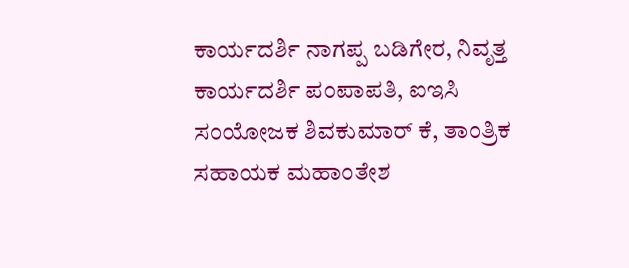ಕಾರ್ಯದರ್ಶಿ ನಾಗಪ್ಪ ಬಡಿಗೇರ, ನಿವೃತ್ತ ಕಾರ್ಯದರ್ಶಿ ಪಂಪಾಪತಿ, ಐಇಸಿ ಸಂಯೋಜಕ ಶಿವಕುಮಾರ್ ಕೆ, ತಾಂತ್ರಿಕ ಸಹಾಯಕ ಮಹಾಂತೇಶ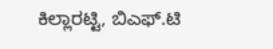ಕಿಲ್ಲಾರಟ್ಟಿ, ಬಿಎಫ್.ಟಿ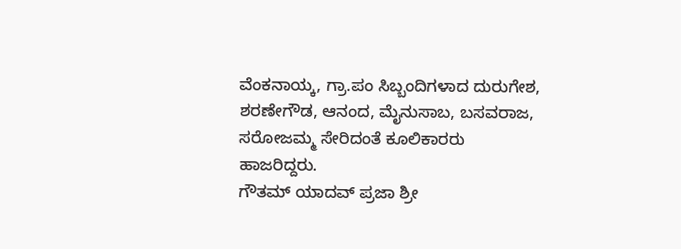ವೆಂಕನಾಯ್ಕ, ಗ್ರಾ.ಪಂ ಸಿಬ್ಬಂದಿಗಳಾದ ದುರುಗೇಶ, ಶರಣೇಗೌಡ, ಆನಂದ, ಮೈನುಸಾಬ, ಬಸವರಾಜ, ಸರೋಜಮ್ಮ ಸೇರಿದಂತೆ ಕೂಲಿಕಾರರು ಹಾಜರಿದ್ದರು.
ಗೌತಮ್ ಯಾದವ್ ಪ್ರಜಾ ಶ್ರೀ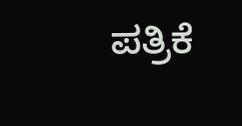ಪತ್ರಿಕೆ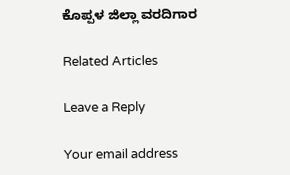ಕೊಪ್ಪಳ ಜಿಲ್ಲಾ ವರದಿಗಾರ

Related Articles

Leave a Reply

Your email address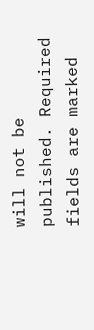will not be published. Required fields are marked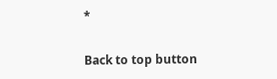*

Back to top button